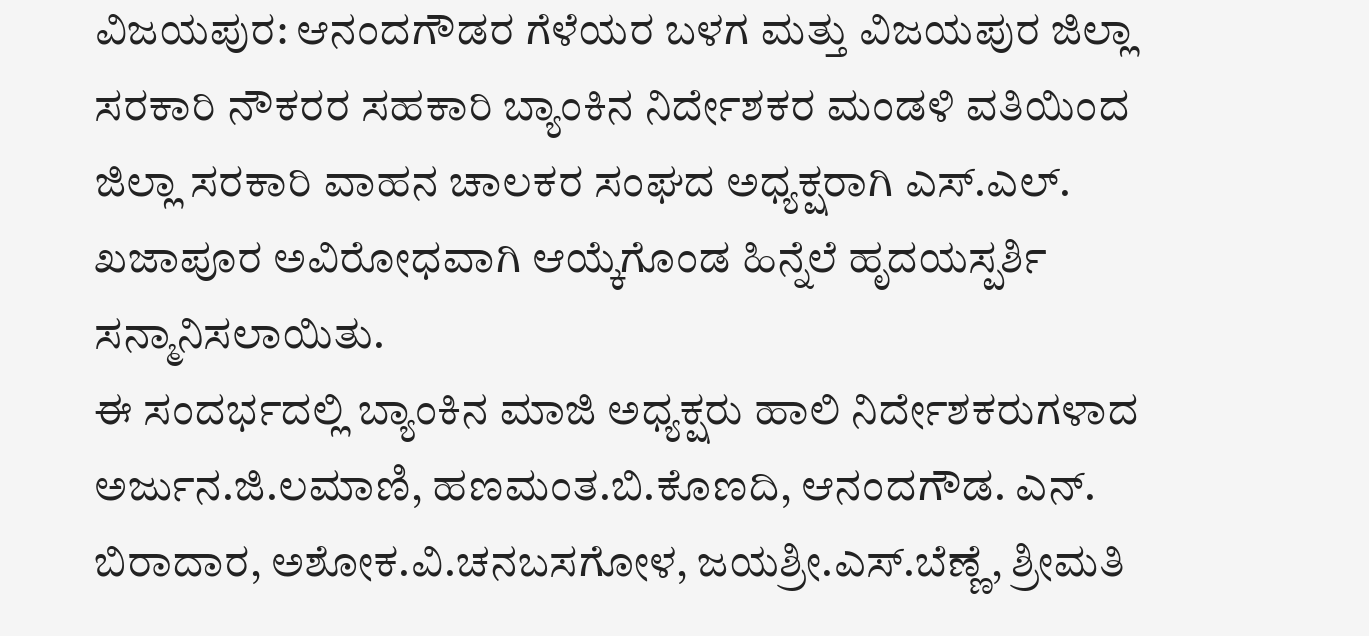ವಿಜಯಪುರ: ಆನಂದಗೌಡರ ಗೆಳೆಯರ ಬಳಗ ಮತ್ತು ವಿಜಯಪುರ ಜಿಲ್ಲಾ ಸರಕಾರಿ ನೌಕರರ ಸಹಕಾರಿ ಬ್ಯಾಂಕಿನ ನಿರ್ದೇಶಕರ ಮಂಡಳಿ ವತಿಯಿಂದ ಜಿಲ್ಲಾ ಸರಕಾರಿ ವಾಹನ ಚಾಲಕರ ಸಂಘದ ಅಧ್ಯಕ್ಷರಾಗಿ ಎಸ್.ಎಲ್. ಖಜಾಪೂರ ಅವಿರೋಧವಾಗಿ ಆಯ್ಕೆಗೊಂಡ ಹಿನ್ನೆಲೆ ಹೃದಯಸ್ಪರ್ಶಿ ಸನ್ಮಾನಿಸಲಾಯಿತು.
ಈ ಸಂದರ್ಭದಲ್ಲಿ ಬ್ಯಾಂಕಿನ ಮಾಜಿ ಅಧ್ಯಕ್ಷರು ಹಾಲಿ ನಿರ್ದೇಶಕರುಗಳಾದ ಅರ್ಜುನ.ಜಿ.ಲಮಾಣಿ, ಹಣಮಂತ.ಬಿ.ಕೊಣದಿ, ಆನಂದಗೌಡ. ಎನ್. ಬಿರಾದಾರ, ಅಶೋಕ.ವಿ.ಚನಬಸಗೋಳ, ಜಯಶ್ರೀ.ಎಸ್.ಬೆಣ್ಣೆ, ಶ್ರೀಮತಿ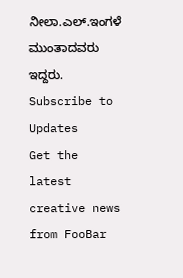ನೀಲಾ.ಎಲ್.ಇಂಗಳೆ ಮುಂತಾದವರು ಇದ್ದರು.
Subscribe to Updates
Get the latest creative news from FooBar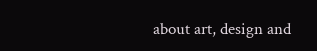about art, design and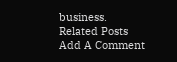business.
Related Posts
Add A Comment